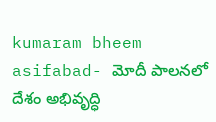kumaram bheem asifabad- మోదీ పాలనలో దేశం అభివృద్ధి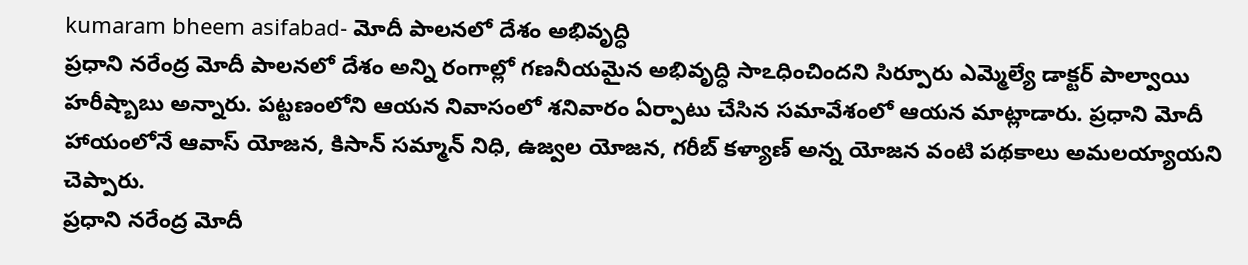kumaram bheem asifabad- మోదీ పాలనలో దేశం అభివృద్ధి
ప్రధాని నరేంద్ర మోదీ పాలనలో దేశం అన్ని రంగాల్లో గణనీయమైన అభివృద్ధి సాఽధించిందని సిర్పూరు ఎమ్మెల్యే డాక్టర్ పాల్వాయి హరీష్బాబు అన్నారు. పట్టణంలోని ఆయన నివాసంలో శనివారం ఏర్పాటు చేసిన సమావేశంలో ఆయన మాట్లాడారు. ప్రధాని మోదీ హాయంలోనే ఆవాస్ యోజన, కిసాన్ సమ్మాన్ నిధి, ఉజ్వల యోజన, గరీబ్ కళ్యాణ్ అన్న యోజన వంటి పథకాలు అమలయ్యాయని చెప్పారు.
ప్రధాని నరేంద్ర మోదీ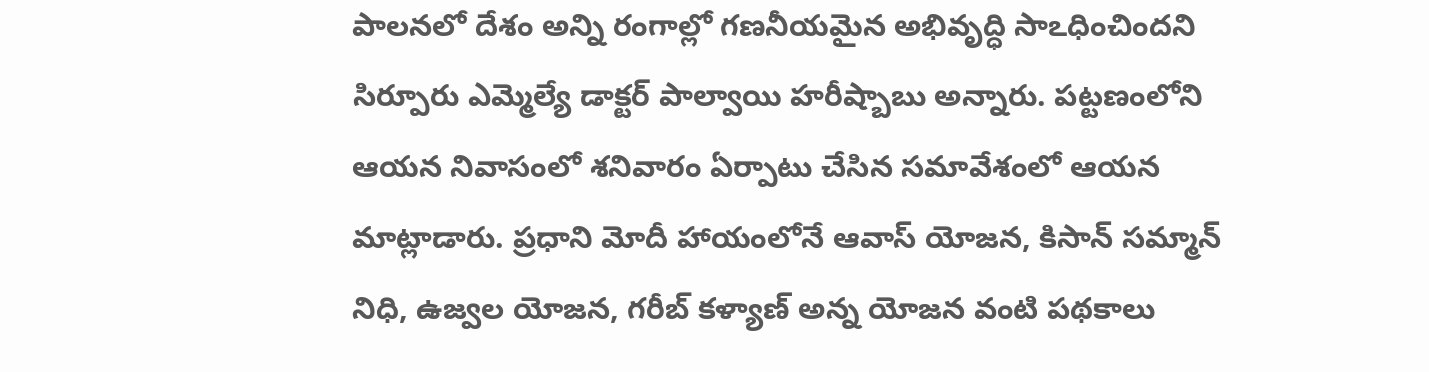పాలనలో దేశం అన్ని రంగాల్లో గణనీయమైన అభివృద్ధి సాఽధించిందని సిర్పూరు ఎమ్మెల్యే డాక్టర్ పాల్వాయి హరీష్బాబు అన్నారు. పట్టణంలోని ఆయన నివాసంలో శనివారం ఏర్పాటు చేసిన సమావేశంలో ఆయన మాట్లాడారు. ప్రధాని మోదీ హాయంలోనే ఆవాస్ యోజన, కిసాన్ సమ్మాన్ నిధి, ఉజ్వల యోజన, గరీబ్ కళ్యాణ్ అన్న యోజన వంటి పథకాలు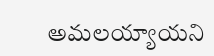అమలయ్యాయని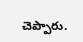చెప్పారు.